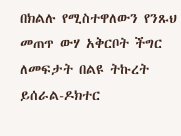በክልሉ የሚስተዋለውን የንጹህ መጠጥ ውሃ አቅርቦት ችግር ለመፍታት በልዩ ትኩረት ይሰራል-ዶክተር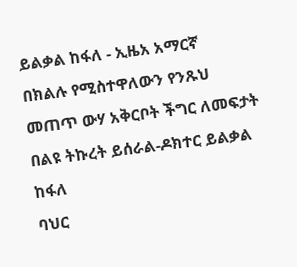ይልቃል ከፋለ - ኢዜአ አማርኛ
በክልሉ የሚስተዋለውን የንጹህ መጠጥ ውሃ አቅርቦት ችግር ለመፍታት በልዩ ትኩረት ይሰራል-ዶክተር ይልቃል ከፋለ
ባህር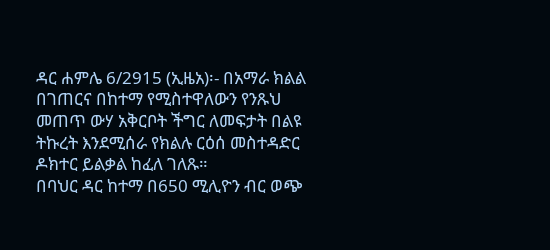ዳር ሐምሌ 6/2915 (ኢዜአ)፡- በአማራ ክልል በገጠርና በከተማ የሚስተዋለውን የንጹህ መጠጥ ውሃ አቅርቦት ችግር ለመፍታት በልዩ ትኩረት እንደሚሰራ የክልሉ ርዕሰ መስተዳድር ዶክተር ይልቃል ከፈለ ገለጹ።
በባህር ዳር ከተማ በ650 ሚሊዮን ብር ወጭ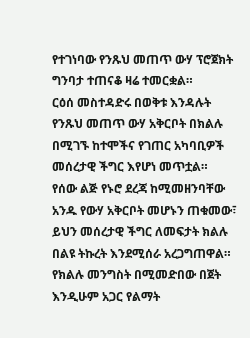የተገነባው የንጹህ መጠጥ ውሃ ፕሮጀክት ግንባታ ተጠናቆ ዛሬ ተመርቋል።
ርዕሰ መስተዳድሩ በወቅቱ እንዳሉት የንጹህ መጠጥ ውሃ አቅርቦት በክልሉ በሚገኙ ከተሞችና የገጠር አካባቢዎች መሰረታዊ ችግር እየሆነ መጥቷል።
የሰው ልጅ የኑሮ ደረጃ ከሚመዘንባቸው አንዱ የውሃ አቅርቦት መሆኑን ጠቁመው፣ ይህን መሰረታዊ ችግር ለመፍታት ክልሉ በልዩ ትኩረት እንደሚሰራ አረጋግጠዋል።
የክልሉ መንግስት በሚመድበው በጀት እንዲሁም አጋር የልማት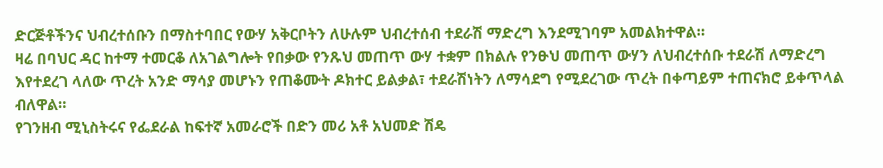ድርጅቶችንና ህብረተሰቡን በማስተባበር የውሃ አቅርቦትን ለሁሉም ህብረተሰብ ተደራሽ ማድረግ እንደሚገባም አመልክተዋል።
ዛሬ በባህር ዳር ከተማ ተመርቆ ለአገልግሎት የበቃው የንጹህ መጠጥ ውሃ ተቋም በክልሉ የንፁህ መጠጥ ውሃን ለህብረተሰቡ ተደራሽ ለማድረግ እየተደረገ ላለው ጥረት አንድ ማሳያ መሆኑን የጠቆሙት ዶክተር ይልቃል፣ ተደራሽነትን ለማሳደግ የሚደረገው ጥረት በቀጣይም ተጠናክሮ ይቀጥላል ብለዋል።
የገንዘብ ሚኒስትሩና የፌደራል ከፍተኛ አመራሮች በድን መሪ አቶ አህመድ ሽዴ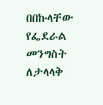በበኩላቸው የፌደራል መንግስት ለታላላቅ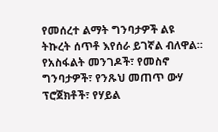የመሰረተ ልማት ግንባታዎች ልዩ ትኩረት ሰጥቶ እየሰራ ይገኛል ብለዋል።
የአስፋልት መንገዶች፣ የመስኖ ግንባታዎች፣ የንጹህ መጠጥ ውሃ ፕሮጀክቶች፣ የሃይል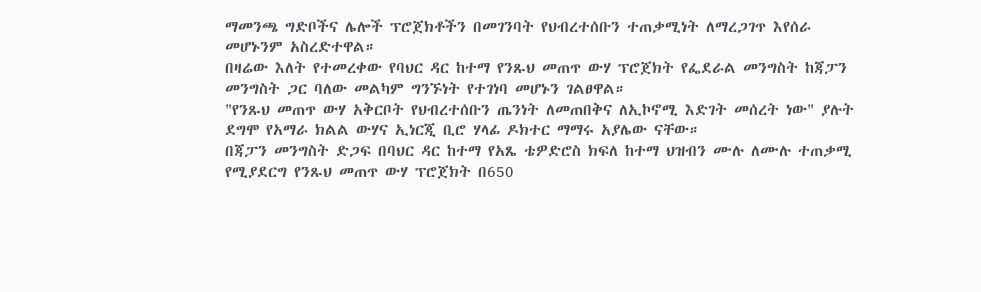ማመንጫ ግድቦችና ሌሎች ፕሮጀክቶችን በመገንባት የህብረተሰቡን ተጠቃሚነት ለማረጋገጥ እየሰራ መሆኑንም አስረድተዋል።
በዛሬው እለት የተመረቀው የባህር ዳር ከተማ የንጹህ መጠጥ ውሃ ፕሮጀክት የፌደራል መንግስት ከጃፓን መንግስት ጋር ባለው መልካም ግንኙነት የተገነባ መሆኑን ገልፀዋል።
"የንጹህ መጠጥ ውሃ አቅርቦት የህብረተሰቡን ጤንነት ለመጠበቅና ለኢኮኖሚ እድገት መሰረት ነው" ያሉት ደግሞ የአማራ ክልል ውሃና ኢነርጂ ቢሮ ሃላፊ ዶክተር ማማሩ አያሌው ናቸው።
በጃፓን መንግስት ድጋፍ በባህር ዳር ከተማ የአጼ ቴዎድሮስ ክፍለ ከተማ ህዝብን ሙሉ ለሙሉ ተጠቃሚ የሚያደርግ የንጹህ መጠጥ ውሃ ፕሮጀክት በ650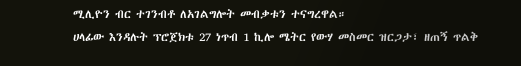ሚሊዮን ብር ተገንብቶ ለአገልግሎት መብቃቱን ተናግረዋል።
ሀላፊው እንዳሉት ፕሮጀክቱ 27 ነጥብ 1 ኪሎ ሜትር የውሃ መስመር ዝርጋታ፣ ዘጠኝ ጥልቅ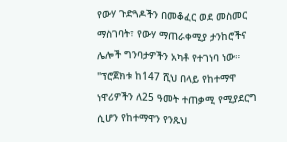የውሃ ጉድጓዶችን በመቆፈር ወደ መስመር ማስገባት፣ የውሃ ማጠራቀሚያ ታንከሮችና ሌሎች ግንባታዎችን አካቶ የተገነባ ነው።
"ፕሮጀክቱ ከ147 ሺህ በላይ የከተማዋ ነዋሪዎችን ለ25 ዓመት ተጠቃሚ የሚያደርግ ሲሆን የከተማዋን የንጹህ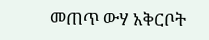መጠጥ ውሃ አቅርቦት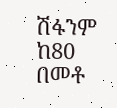ሽፋንም ከ80 በመቶ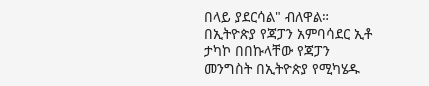በላይ ያደርሳል" ብለዋል።
በኢትዮጵያ የጃፓን አምባሳደር ኢቶ ታካኮ በበኩላቸው የጃፓን መንግስት በኢትዮጵያ የሚካሄዱ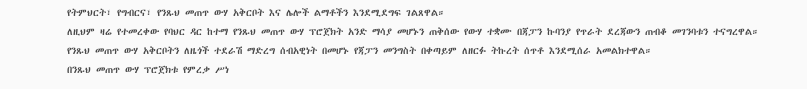የትምህርት፣ የግብርና፣ የንጹህ መጠጥ ውሃ አቅርቦት እና ሌሎች ልማቶችን እንደሚደግፍ ገልጸዋል።
ለዚህም ዛሬ የተመረቀው የባህር ዳር ከተማ የንጹህ መጠጥ ውሃ ፕሮጀክት አንድ ማሳያ መሆኑን ጠቅሰው የውሃ ተቋሙ በጃፓን ኩባንያ የጥራት ደረጃውን ጠብቆ መገንባቱን ተናግረዋል።
የንጹህ መጠጥ ውሃ አቅርቦትን ለዜጎች ተደራሽ ማድረግ ሰብአዊነት በመሆኑ የጃፓን መንግስት በቀጣይም ለዘርፉ ትኩረት ሰጥቶ እንደሚሰራ አመልክተዋል።
በንጹህ መጠጥ ውሃ ፕሮጀክቱ የምረቃ ሥነ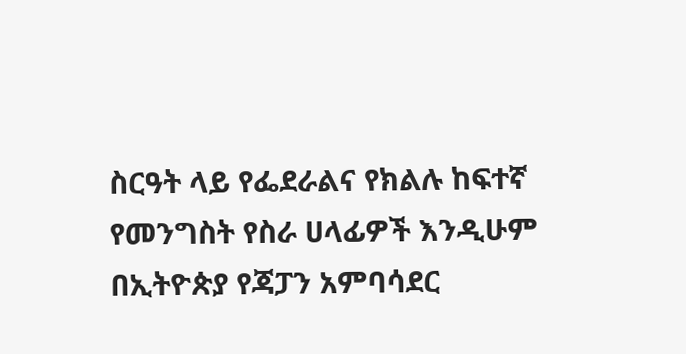ስርዓት ላይ የፌደራልና የክልሉ ከፍተኛ የመንግስት የስራ ሀላፊዎች እንዲሁም በኢትዮጵያ የጃፓን አምባሳደር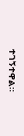ተገኝተዋል።